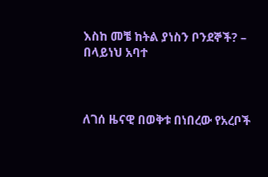እስከ መቼ ከትል ያነስን ቦንደኞች? – በላይነህ አባተ



ለገሰ ዜናዊ በወቅቱ በነበረው የአረቦች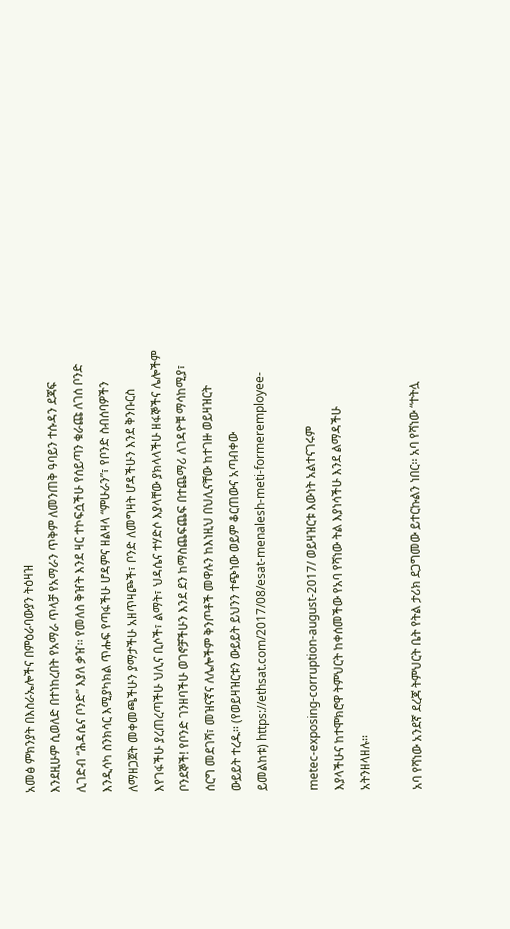አመፅ ምክንያት በእስራኤሎችና በምዕራባውያን ትዕዛዝ
እንደዚሁም ሲወለድ በተነከረበት የአማራ ጥላቻ የአማራን ጥቅም ለመንጠቅ ዓባይን ተሱዳን ደጃፍ
ሊገድብ “ሕዳሴና ቦንድ” እያለ ቃዠ፡፡ የመለስ ቅዠት እንደ ዛር ተኮፍሷችሁ የሰይጣን ቁራጩ ለገሰ ቦንድ
እንዲሳካ ስንክሳር እሚያካክል ጥሑፍ የጣፋችሁ ሆዳምና ዘልዛላ “ምሁራን”፣ የቦንድ ስብሰባዎችን
ለማዘጋጀት መቀመጫችሁን ያማታችሁ አዘጥዛጮች፣ ቦንድ ለመግዛት ሆዳችሁን እንደ ቅንቡርስ
እየገፋችሁ ያረጠረጣችሁ ህሊና ቢሶች፣ ልማት፣ ህዳሴና ተሃድሶ እያላቸው ያክላላችሁ ዘፋኞችና ሌሎችም
ቦንደኞች! የቦንድ ገንዘባችሁ ወገኖቻችሁን እንደ ደን ከማስጨፍጨፍ በተጨማሪ ለገዳዮቹ ማሳከሚያ፣
ሰርግ መደገሻ፣ መዝናኛና ለሌሎችም ቅንጦቶች መዋሉን ከእነዚህ በህሊናቸው ከተገዙ ወይዛዝርት
ውይይት ተረዱ፡፡ (የወይዛዝርቱን ውይይት ይህንን ተጭነው ወይም ቆርጠውና አጣብቀው
ይመልከቱ) https://ethsat.com/2017/08/esat-menalesh-meti-formeremployee-

metec-exposing-corruption-august-2017/ ወይዛዝርቱ እውነት አልተናገሩም
እያላችሁና ከተሞክሮዋ ትምህርት ከቀሰመችው የአባ የሻነው ትል እያነሳችሁ እንደ ልማዳችሁ
አትንዘላዘሉ፡፡

አባ የሻነው አንደኛ ደረጃ ትምህርት ቤት የትል ታሪክ ደጋግመው ይተርኩልን ነበር፡፡ አባ የሻነው “ተትሏ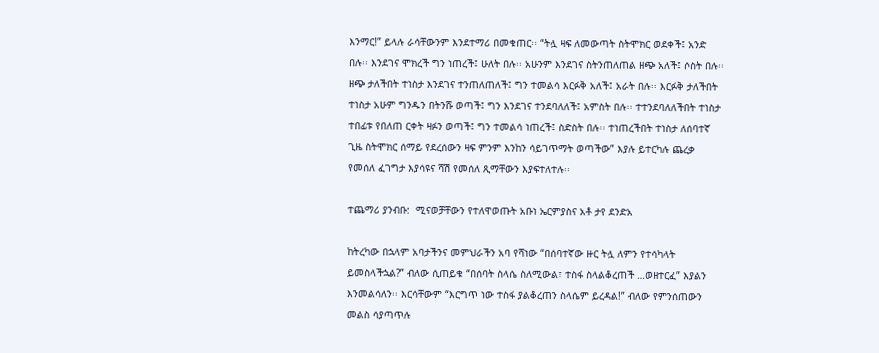እንማር!” ይላሉ ራሳቸውንም እንደተማሪ በመቁጠር፡፡ “ትሏ ዛፍ ለመውጣት ስትሞክር ወደቀች፤ አንድ
በሉ፡፡ እንደገና ሞክረች ግን ነጠረች፤ ሁለት በሉ፡፡ አሁንም እንደገና ስትንጠለጠል ዘጭ አለች፤ ሶስት በሉ፡፡
ዘጭ ታለችበት ተነስታ እንደገና ተንጠለጠለች፤ ግን ተመልሳ እርፉቅ አለች፤ አራት በሉ፡፡ እርፉቅ ታለችበት
ተነስታ አሁም ግንዱን በትንሹ ወጣች፤ ግን እንደገና ተንደባለለች፤ አምስት በሉ፡፡ ተተንደባለለችበት ተነስታ
ተበፊቱ የበለጠ ርቀት ዛፉን ወጣች፤ ግን ተመልሳ ነጠረች፤ ስድስት በሉ፡፡ ተነጠረችበት ተነስታ ለሰባተኛ
ጊዜ ስትሞክር ሰማይ የደረሰውን ዛፍ ምንም እንከን ሳይገጥማት ወጣችው” እያሉ ይተርካሉ ጨረቃ
የመሰለ ፈገግታ እያሳዩና ሻሽ የመሰለ ጺማቸውን እያፍተለተሉ፡፡

ተጨማሪ ያንብቡ:  ሚናወቻቸውን የተለዋወጡት አቡነ ኤርምያስና አቶ ታየ ደንድአ

ከትረካው በኋላም አባታችንና መምህራችን አባ የሻነው “በሰባተኛው ዙር ትሏ ለምን የተሳካላት
ይመስላችኋል?” ብለው ሲጠይቁ “በሰባት ስላሴ ስለሚውል፣ ተስፋ ስላልቆረጠች …ወዘተርፈ” እያልን
እንመልሳለን፡፡ እርሳቸውም “እርግጥ ነው ተስፋ ያልቆረጠን ስላሴም ይረዳል!” ብለው የምንሰጠውን
መልስ ሳያጣጥሉ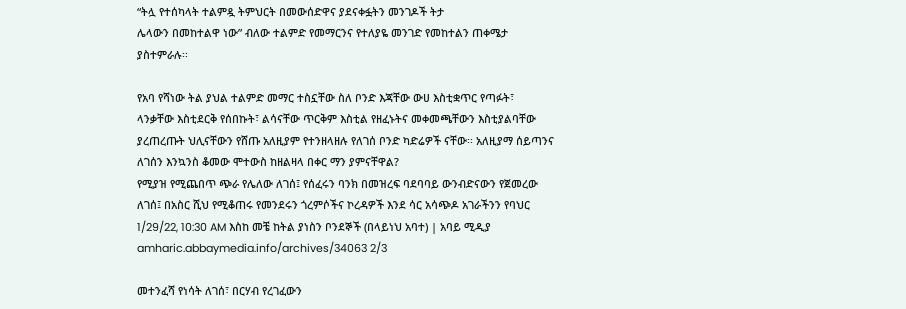“ትሏ የተሰካላት ተልምዷ ትምህርት በመውሰድዋና ያደናቀፏትን መንገዶች ትታ
ሌላውን በመከተልዋ ነው” ብለው ተልምድ የመማርንና የተለያዬ መንገድ የመከተልን ጠቀሜታ
ያስተምራሉ፡፡

የአባ የሻነው ትል ያህል ተልምድ መማር ተስኗቸው ስለ ቦንድ እጃቸው ውሀ እስቲቋጥር የጣፉት፣
ላንቃቸው እስቲደርቅ የሰበኩት፣ ልሳናቸው ጥርቅም እስቲል የዘፈኑትና መቀመጫቸውን እስቲያልባቸው
ያረጠረጡት ህሊናቸውን የሸጡ አለዚያም የተንዘላዘሉ የለገሰ ቦንድ ካድሬዎች ናቸው፡፡ አለዚያማ ሰይጣንና
ለገሰን እንኳንስ ቆመው ሞተውስ ከዘልዛላ በቀር ማን ያምናቸዋል?
የሚያዝ የሚጨበጥ ጭራ የሌለው ለገሰ፤ የሰፈሩን ባንክ በመዝረፍ ባደባባይ ውንብድናውን የጀመረው
ለገሰ፤ በአስር ሺህ የሚቆጠሩ የመንደሩን ጎረምሶችና ኮረዳዎች እንደ ሳር አሳጭዶ አገራችንን የባህር
1/29/22, 10:30 AM እስከ መቼ ከትል ያነስን ቦንደኞች (በላይነህ አባተ) | አባይ ሚዲያ
amharic.abbaymedia.info/archives/34063 2/3

መተንፈሻ የነሳት ለገሰ፣ በርሃብ የረገፈውን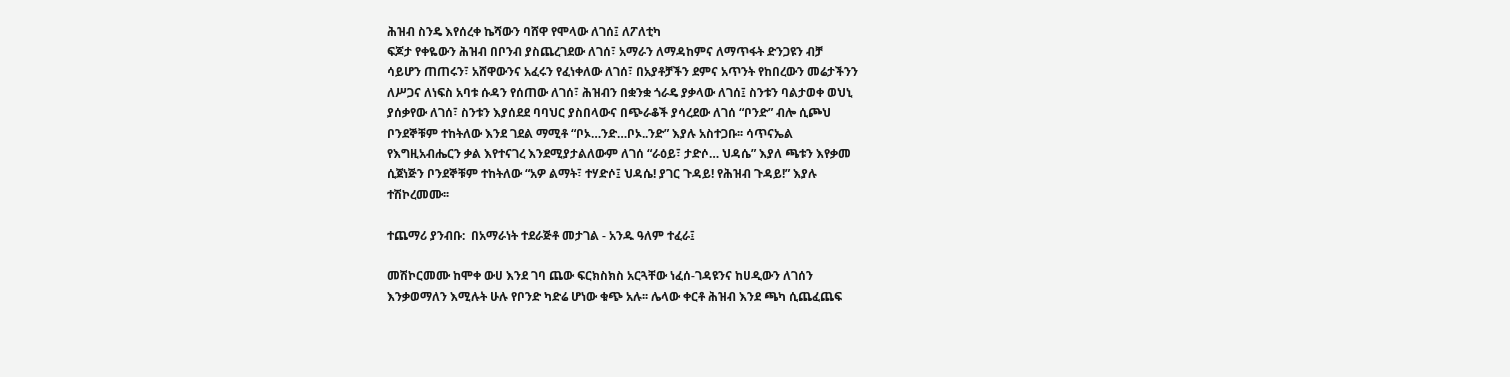ሕዝብ ስንዴ እየሰረቀ ኬሻውን ባሸዋ የሞላው ለገሰ፤ ለፖለቲካ
ፍጆታ የቀዬውን ሕዝብ በቦንብ ያስጨረገደው ለገሰ፣ አማራን ለማዳከምና ለማጥፋት ድንጋዩን ብቻ
ሳይሆን ጠጠሩን፣ አሸዋውንና አፈሩን የፈነቀለው ለገሰ፣ በአያቶቻችን ደምና አጥንት የከበረውን መሬታችንን
ለሥጋና ለነፍስ አባቱ ሱዳን የሰጠው ለገሰ፣ ሕዝብን በቋንቋ ጎራዴ ያቃላው ለገሰ፤ ስንቱን ባልታወቀ ወህኒ
ያሰቃየው ለገሰ፣ ስንቱን እያሰደደ ባባህር ያስበላውና በጭራቆች ያሳረደው ለገሰ “ቦንድ” ብሎ ሲጮህ
ቦንደኞቹም ተከትለው እንደ ገደል ማሚቶ “ቦኦ…ንድ…ቦኦ..ንድ” እያሉ አስተጋቡ፡፡ ሳጥናኤል
የእግዚአብሔርን ቃል እየተናገረ እንደሚያታልለውም ለገሰ “ራዕይ፣ ታድሶ… ህዳሴ” እያለ ጫቱን እየቃመ
ሲጀነጅን ቦንደኞቹም ተከትለው “አዎ ልማት፣ ተሃድሶ፤ ህዳሴ! ያገር ጉዳይ! የሕዝብ ጉዳይ!” እያሉ
ተሽኮረመሙ፡፡

ተጨማሪ ያንብቡ:  በአማራነት ተደራጅቶ መታገል - አንዱ ዓለም ተፈራ፤

መሽኮርመሙ ከሞቀ ውሀ እንደ ገባ ጨው ፍርክስክስ አርጓቸው ነፈሰ-ገዳዩንና ከሀዲውን ለገሰን
እንቃወማለን እሚሉት ሁሉ የቦንድ ካድሬ ሆነው ቁጭ አሉ፡፡ ሌላው ቀርቶ ሕዝብ እንደ ጫካ ሲጨፈጨፍ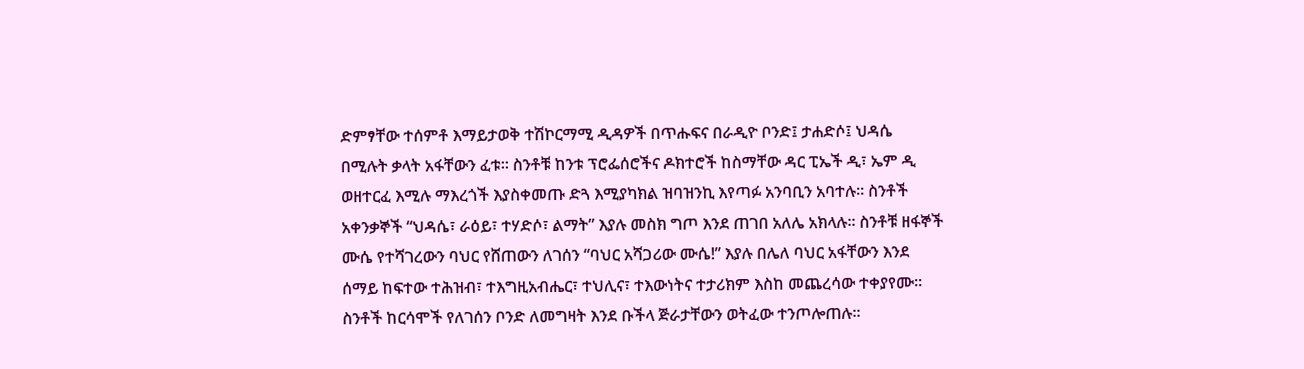ድምፃቸው ተሰምቶ እማይታወቅ ተሽኮርማሚ ዲዳዎች በጥሑፍና በራዲዮ ቦንድ፤ ታሐድሶ፤ ህዳሴ
በሚሉት ቃላት አፋቸውን ፈቱ፡፡ ስንቶቹ ከንቱ ፕሮፌሰሮችና ዶክተሮች ከስማቸው ዳር ፒኤች ዲ፣ ኤም ዲ
ወዘተርፈ እሚሉ ማእረጎች እያስቀመጡ ድጓ እሚያካክል ዝባዝንኪ እየጣፉ አንባቢን አባተሉ፡፡ ስንቶች
አቀንቃኞች “ህዳሴ፣ ራዕይ፣ ተሃድሶ፣ ልማት” እያሉ መስክ ግጦ እንደ ጠገበ አለሌ አክላሉ፡፡ ስንቶቹ ዘፋኞች
ሙሴ የተሻገረውን ባህር የሸጠውን ለገሰን “ባህር አሻጋሪው ሙሴ!” እያሉ በሌለ ባህር አፋቸውን እንደ
ሰማይ ከፍተው ተሕዝብ፣ ተእግዚአብሔር፣ ተህሊና፣ ተእውነትና ተታሪክም እስከ መጨረሳው ተቀያየሙ፡፡
ስንቶች ከርሳሞች የለገሰን ቦንድ ለመግዛት እንደ ቡችላ ጅራታቸውን ወትፈው ተንጦሎጠሉ፡፡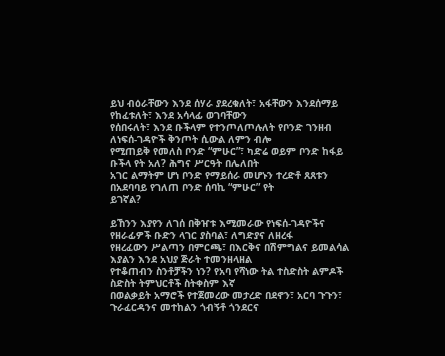ይህ ብዕራቸውን እንደ ሰሃራ ያደረቁለት፣ አፋቸውን እንደሰማይ የከፈቱለት፣ እንደ አሳላፊ ወገባቸውን
የሰበሩለት፣ እንደ ቡችላም የተንጦለጦሉለት የቦንድ ገንዘብ ለነፍሰ-ገዳዮች ቅንጦት ሲውል ለምን ብሎ
የሚጠይቅ የመለስ ቦንድ “ምሁር”፣ ካድሬ ወይም ቦንድ ከፋይ ቡችላ የት አለ? ሕግና ሥርዓት በሌለበት
አገር ልማትም ሆነ ቦንድ የማይሰራ መሆኑን ተረድቶ ጸጸቱን በአደባባይ የገለጠ ቦንድ ሰባኪ “ምሁር” የት
ይገኛል?

ይኸንን እያየን ለገሰ በቅዠቱ እሚመራው የነፍሰ-ገዳዮችና የዘራፊዎች ቡድን ላገር ያስባል፣ ለግድያና ለዘረፋ
የዘረፈውን ሥልጣን በምርጫ፣ በእርቅና በሽምግልና ይመልሳል እያልን እንደ አህያ ጅራት ተመንዘላዘል
የተቆጠብን ስንቶቻችን ነን? የአባ የሻነው ትል ተስድስት ልምዶች ስድስት ትምህርቶች ስትቀስም እኛ
በወልቃይት አማሮች የተጀመረው መታረድ በደኖን፣ አርባ ጉጉን፣ ጉራፈርዳንና መተከልን ጎብኝቶ ጎንደርና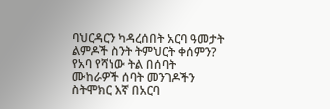ባህርዳርን ካዳረሰበት አርባ ዓመታት ልምዶች ስንት ትምህርት ቀሰምን? የአባ የሻነው ትል በሰባት
ሙከራዎች ሰባት መንገዶችን ስትሞክር እኛ በአርባ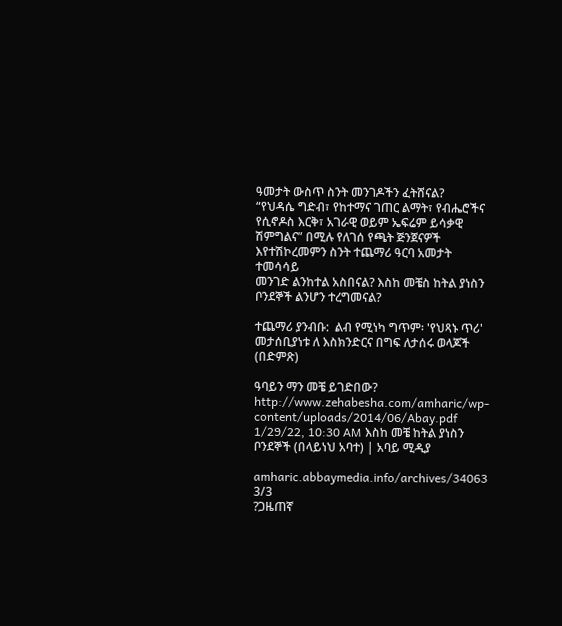ዓመታት ውስጥ ስንት መንገዶችን ፈትሸናል?
“የህዳሴ ግድብ፣ የከተማና ገጠር ልማት፣ የብሔሮችና የሲኖዶስ እርቅ፣ አገራዊ ወይም ኤፍሬም ይሳቃዊ
ሽምግልና” በሚሉ የለገሰ የጫት ጅንጀናዎች እየተሽኮረመምን ስንት ተጨማሪ ዓርባ አመታት ተመሳሳይ
መንገድ ልንከተል አስበናል? እስከ መቼስ ከትል ያነስን ቦንደኞች ልንሆን ተረግመናል?

ተጨማሪ ያንብቡ:  ልብ የሚነካ ግጥም፡ 'የህጻኑ ጥሪ' መታሰቢያነቱ ለ እስክንድርና በግፍ ለታሰሩ ወላጆች (በድምጽ)

ዓባይን ማን መቼ ይገድበው? http://www.zehabesha.com/amharic/wp-content/uploads/2014/06/Abay.pdf
1/29/22, 10:30 AM እስከ መቼ ከትል ያነስን ቦንደኞች (በላይነህ አባተ) | አባይ ሚዲያ

amharic.abbaymedia.info/archives/34063 3/3
?ጋዜጠኛ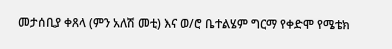መታሰቢያ ቀጸላ (ምን አለሽ መቲ) እና ወ/ሮ ቤተልሄም ግርማ የቀድሞ የሜቴክ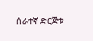ሰራተኛ ድርጅቱ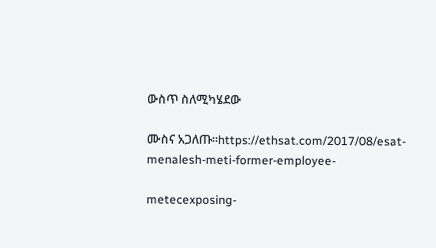ውስጥ ስለሚካሄደው

ሙስና አጋለጡ።https://ethsat.com/2017/08/esat-menalesh-meti-former-employee-

metecexposing-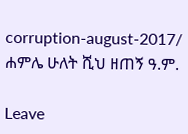corruption-august-2017/
ሐምሌ ሁለት ሺህ ዘጠኝ ዓ.ም.

Leave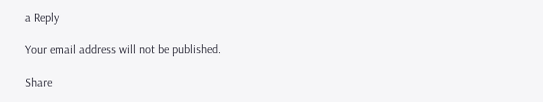a Reply

Your email address will not be published.

Share